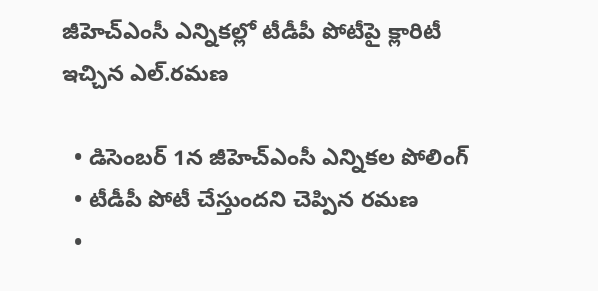జీహెచ్ఎంసీ ఎన్నికల్లో టీడీపీ పోటీపై క్లారిటీ ఇచ్చిన ఎల్.రమణ

  • డిసెంబర్ 1న జీహెచ్ఎంసీ ఎన్నికల పోలింగ్
  • టీడీపీ పోటీ చేస్తుందని చెప్పిన రమణ
  •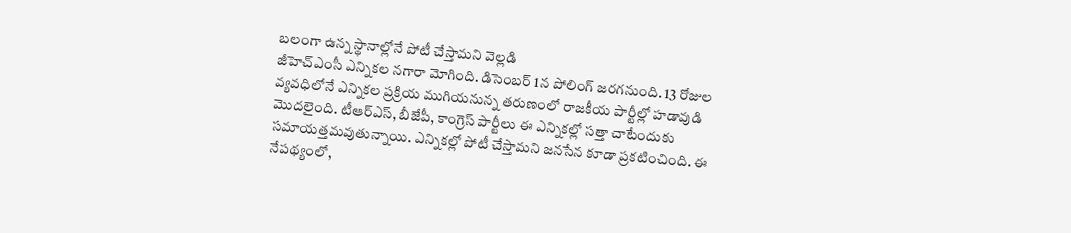బలంగా ఉన్న స్థానాల్లోనే పోటీ చేస్తామని వెల్లడి
జీహెచ్ఎంసీ ఎన్నికల నగారా మోగింది. డిసెంబర్ 1న పోలింగ్ జరగనుంది. 13 రోజుల వ్యవధిలోనే ఎన్నికల ప్రక్రియ ముగియనున్న తరుణంలో రాజకీయ పార్టీల్లో హడావుడి మొదలైంది. టీఆర్ఎస్, బీజేపీ, కాంగ్రెస్ పార్టీలు ఈ ఎన్నికల్లో సత్తా చాటేందుకు సమాయత్తమవుతున్నాయి. ఎన్నికల్లో పోటీ చేస్తామని జనసేన కూడా ప్రకటించింది. ఈ నేపథ్యంలో,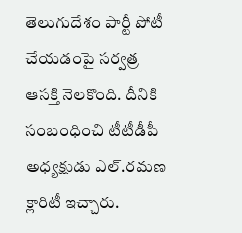తెలుగుదేశం పార్టీ పోటీ చేయడంపై సర్వత్ర ఆసక్తి నెలకొంది. దీనికి సంబంధించి టీటీడీపీ అధ్యక్షుడు ఎల్.రమణ క్లారిటీ ఇచ్చారు.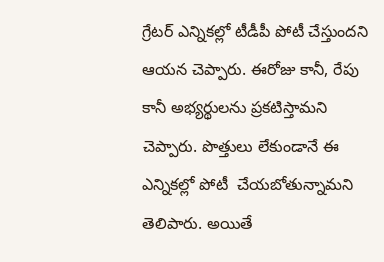గ్రేటర్ ఎన్నికల్లో టీడీపీ పోటీ చేస్తుందని ఆయన చెప్పారు. ఈరోజు కానీ, రేపు కానీ అభ్యర్థులను ప్రకటిస్తామని చెప్పారు. పొత్తులు లేకుండానే ఈ ఎన్నికల్లో పోటీ  చేయబోతున్నామని తెలిపారు. అయితే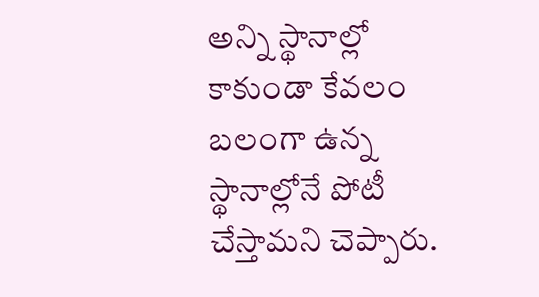అన్ని స్థానాల్లో కాకుండా కేవలం బలంగా ఉన్న స్థానాల్లోనే పోటీ చేస్తామని చెప్పారు.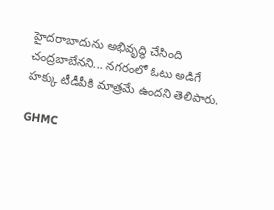హైదరాబాదును అభివృద్ధి చేసింది చంద్రబాబేనని... నగరంలో ఓటు అడిగే హక్కు టీడీపీకి మాత్రమే ఉందని తెలిపారు.

GHMC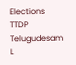Elections
TTDP
Telugudesam
L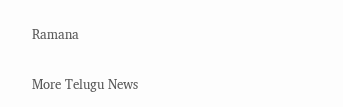Ramana

More Telugu News